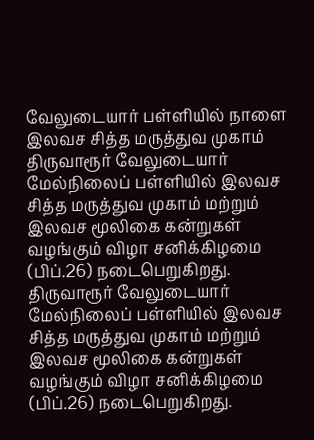வேலுடையார் பள்ளியில் நாளை இலவச சித்த மருத்துவ முகாம்
திருவாரூர் வேலுடையார் மேல்நிலைப் பள்ளியில் இலவச சித்த மருத்துவ முகாம் மற்றும் இலவச மூலிகை கன்றுகள் வழங்கும் விழா சனிக்கிழமை (பிப்.26) நடைபெறுகிறது.
திருவாரூர் வேலுடையார் மேல்நிலைப் பள்ளியில் இலவச சித்த மருத்துவ முகாம் மற்றும் இலவச மூலிகை கன்றுகள் வழங்கும் விழா சனிக்கிழமை (பிப்.26) நடைபெறுகிறது.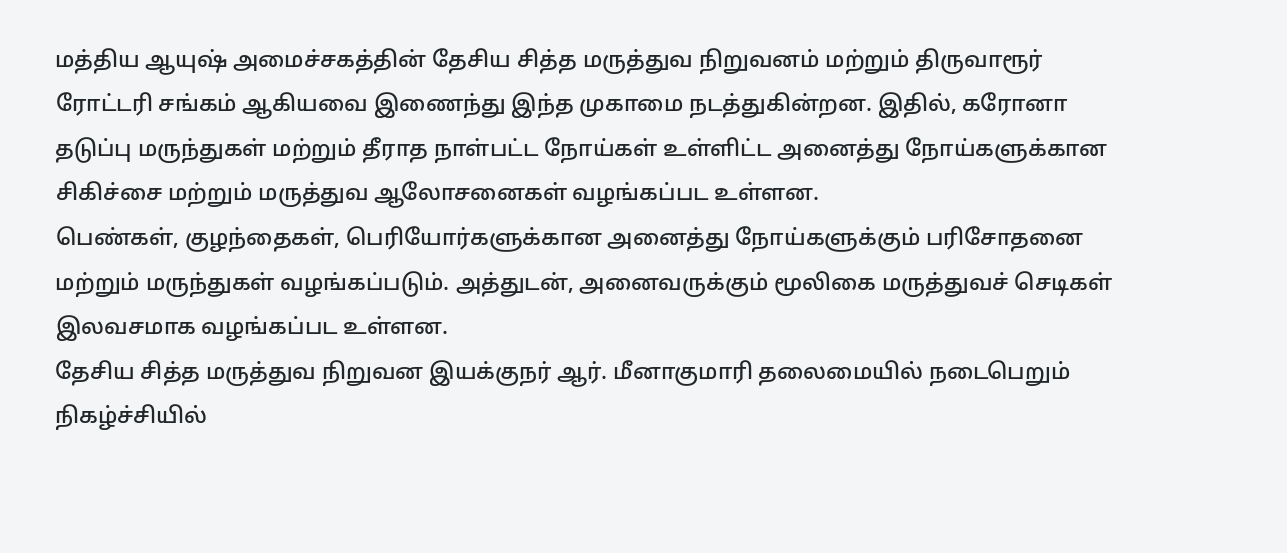மத்திய ஆயுஷ் அமைச்சகத்தின் தேசிய சித்த மருத்துவ நிறுவனம் மற்றும் திருவாரூர் ரோட்டரி சங்கம் ஆகியவை இணைந்து இந்த முகாமை நடத்துகின்றன. இதில், கரோனா தடுப்பு மருந்துகள் மற்றும் தீராத நாள்பட்ட நோய்கள் உள்ளிட்ட அனைத்து நோய்களுக்கான சிகிச்சை மற்றும் மருத்துவ ஆலோசனைகள் வழங்கப்பட உள்ளன.
பெண்கள், குழந்தைகள், பெரியோர்களுக்கான அனைத்து நோய்களுக்கும் பரிசோதனை மற்றும் மருந்துகள் வழங்கப்படும். அத்துடன், அனைவருக்கும் மூலிகை மருத்துவச் செடிகள் இலவசமாக வழங்கப்பட உள்ளன.
தேசிய சித்த மருத்துவ நிறுவன இயக்குநர் ஆர். மீனாகுமாரி தலைமையில் நடைபெறும் நிகழ்ச்சியில்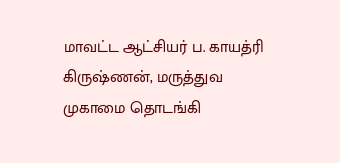மாவட்ட ஆட்சியர் ப. காயத்ரி கிருஷ்ணன், மருத்துவ முகாமை தொடங்கி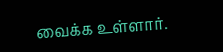வைக்க உள்ளார்.